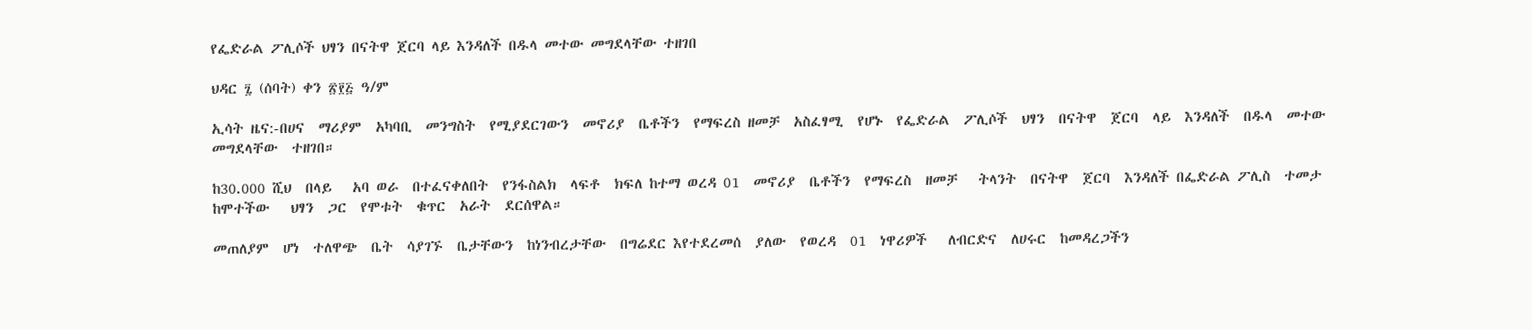የፌድራል ፖሊሶች ህፃን በናትዋ ጀርባ ላይ እንዳለች በዱላ መተው መግደላቸው ተዘገበ

ህዳር ፯ (ሰባት) ቀን ፳፻፭ ዓ/ም

ኢሳት ዜና:-በሀና  ማሪያም  አካባቢ  መንግስት  የሚያደርገውን  መኖሪያ  ቤቶችን  የማፍረስ ዘመቻ  አስፈፃሚ  የሆኑ  የፌድራል  ፖሊሶች  ህፃን  በናትዋ  ጀርባ  ላይ  እንዳለች  በዱላ  መተው  መግደላቸው  ተዘገበ።

ከ30.000 ሺህ  በላይ   አባ ወራ  በተፈናቀለበት  የንፋስልክ  ላፍቶ  ክፍለ ከተማ ወረዳ 01  መኖሪያ  ቤቶችን  የማፍረስ  ዘመቻ   ትላንት  በናትዋ  ጀርባ  እንዳለች በፌድራል ፖሊስ  ተመታ  ከሞተችው   ህፃን  ጋር  የሞቱት  ቁጥር  አራት  ደርሰዋል።

መጠለያም  ሆነ  ተለዋጭ  ቤት  ሳያገኙ  ቤታቸውን  ከነንብረታቸው  በግሬደር እየተደረመሰ  ያለው  የወረዳ  01  ነዋሪዎች   ለብርድና  ለሀሩር  ከመዳረጋችን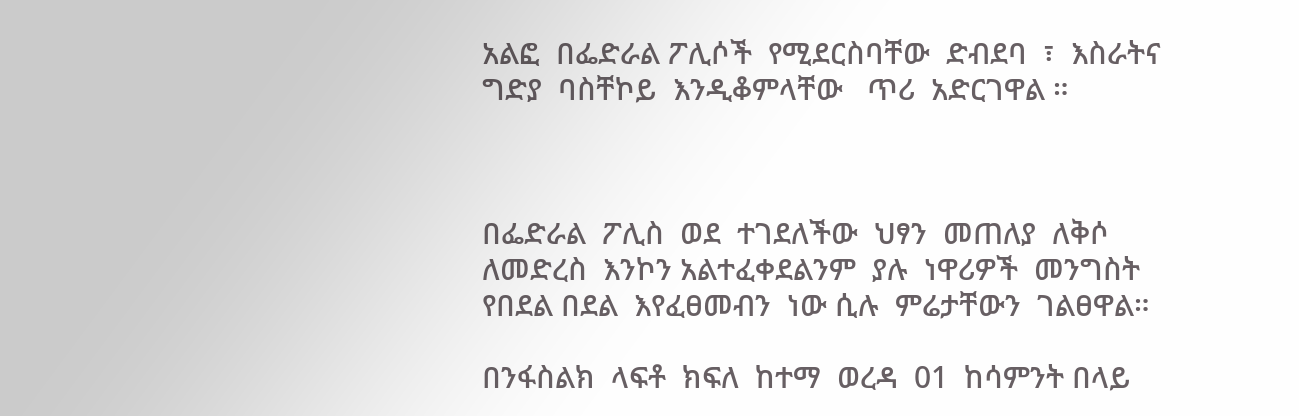አልፎ  በፌድራል ፖሊሶች  የሚደርስባቸው  ድብደባ  ፣  እስራትና  ግድያ  ባስቸኮይ  እንዲቆምላቸው   ጥሪ  አድርገዋል ።



በፌድራል  ፖሊስ  ወደ  ተገደለችው  ህፃን  መጠለያ  ለቅሶ  ለመድረስ  እንኮን አልተፈቀደልንም  ያሉ  ነዋሪዎች  መንግስት  የበደል በደል  እየፈፀመብን  ነው ሲሉ  ምሬታቸውን  ገልፀዋል።

በንፋስልክ  ላፍቶ  ክፍለ  ከተማ  ወረዳ  01  ከሳምንት በላይ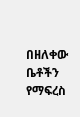በዘለቀው  ቤቶችን የማፍረስ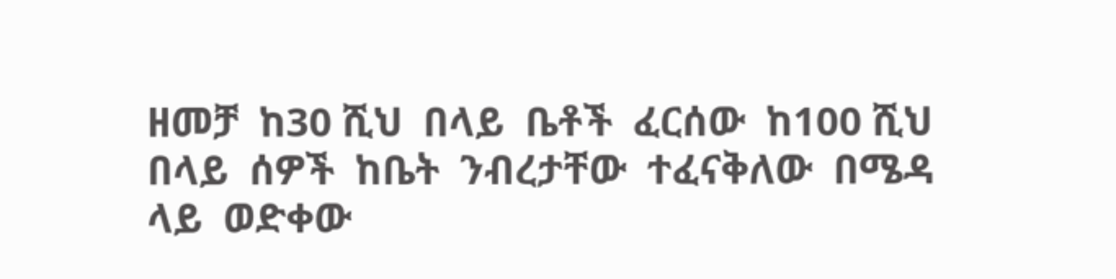ዘመቻ  ከ30 ሺህ  በላይ  ቤቶች  ፈርሰው  ከ100 ሺህ  በላይ  ሰዎች  ከቤት  ንብረታቸው  ተፈናቅለው  በሜዳ  ላይ  ወድቀው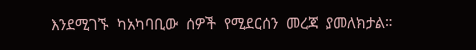እንደሚገኙ  ካአካባቢው  ሰዎች  የሚደርሰን  መረጃ  ያመለክታል።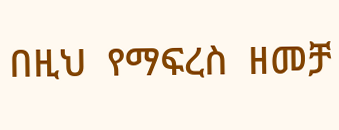በዚህ  የማፍረስ  ዘመቻ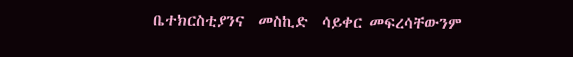ቤተክርስቲያንና  መስኪድ  ሳይቀር መፍረሳቸውንም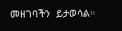መዘገባችን  ይታወሳል።